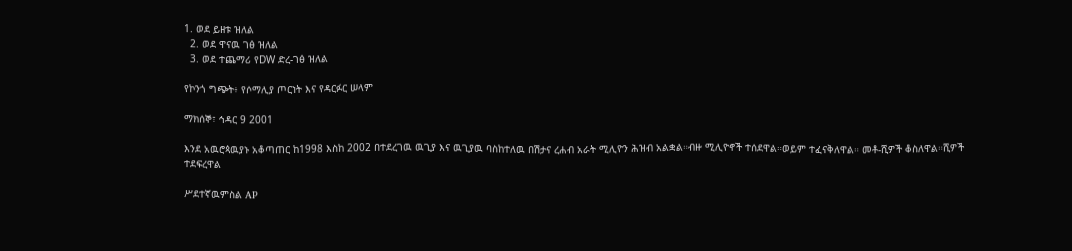1. ወደ ይዘቱ ዝለል
  2. ወደ ዋናዉ ገፅ ዝለል
  3. ወደ ተጨማሪ የDW ድረ-ገፅ ዝለል

የኮንጎ ግጭት፥ የሶማሊያ ጦርነት እና የዳርፉር ሠላም

ማክሰኞ፣ ኅዳር 9 2001

እንደ አዉሮጳዉያኑ አቆጣጠር ከ1998 እስከ 2002 በተደረገዉ ዉጊያ እና ዉጊያዉ ባስከተለዉ በሽታና ረሐብ አራት ሚሊዮን ሕዝብ አልቋል።ብዙ ሚሊዮኖች ተሰደዋል።ወይም ተፈናቅለዋል። መቶ-ሺዎች ቆስለዋል።ሺዎች ተደፍረዋል

ሥደተኛዉምስል AP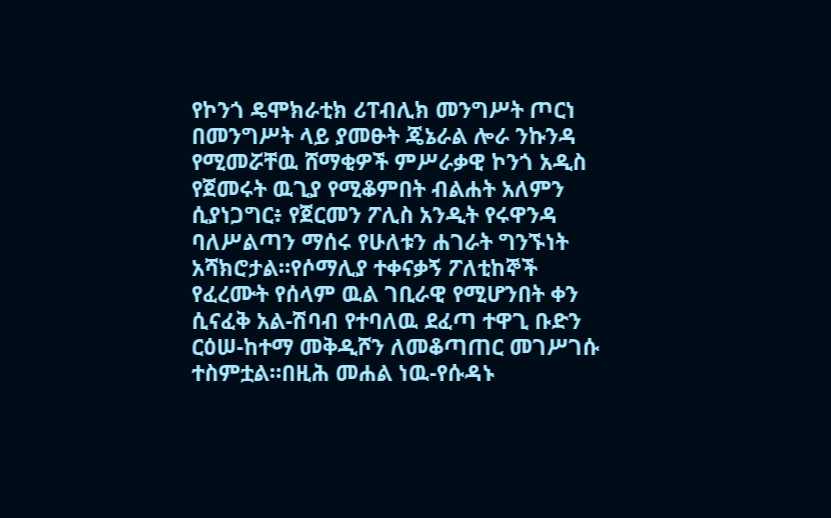የኮንጎ ዴሞክራቲክ ሪፐብሊክ መንግሥት ጦርነ በመንግሥት ላይ ያመፁት ጄኔራል ሎራ ንኩንዳ የሚመሯቸዉ ሸማቂዎች ምሥራቃዊ ኮንጎ አዲስ የጀመሩት ዉጊያ የሚቆምበት ብልሐት አለምን ሲያነጋግር፥ የጀርመን ፖሊስ አንዲት የሩዋንዳ ባለሥልጣን ማሰሩ የሁለቱን ሐገራት ግንኙነት አሻክሮታል።የሶማሊያ ተቀናቃኝ ፖለቲከኞች የፈረሙት የሰላም ዉል ገቢራዊ የሚሆንበት ቀን ሲናፈቅ አል-ሽባብ የተባለዉ ደፈጣ ተዋጊ ቡድን ርዕሠ-ከተማ መቅዲሾን ለመቆጣጠር መገሥገሱ ተስምቷል።በዚሕ መሐል ነዉ-የሱዳኑ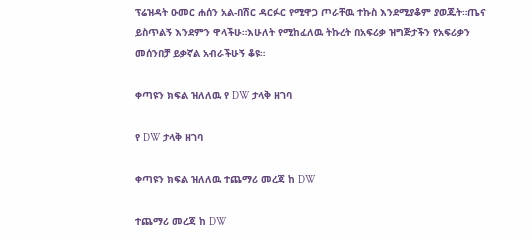ፕሬዝዳት ዑመር ሐሰን አል-በሽር ዳርፉር የሚዋጋ ጦራቸዉ ተኩስ እንደሚያቆም ያወጁት።ጤና ይስጥልኝ እንደምን ዋላችሁ።እሁለት የሚከፈለዉ ትኩረት በአፍሪቃ ዝግጅታችን የአፍሪቃን መሰንበቻ ይቃኛል አብራችሁኝ ቆዩ።

ቀጣዩን ክፍል ዝለለዉ የ DW ታላቅ ዘገባ

የ DW ታላቅ ዘገባ

ቀጣዩን ክፍል ዝለለዉ ተጨማሪ መረጃ ከ DW

ተጨማሪ መረጃ ከ DW